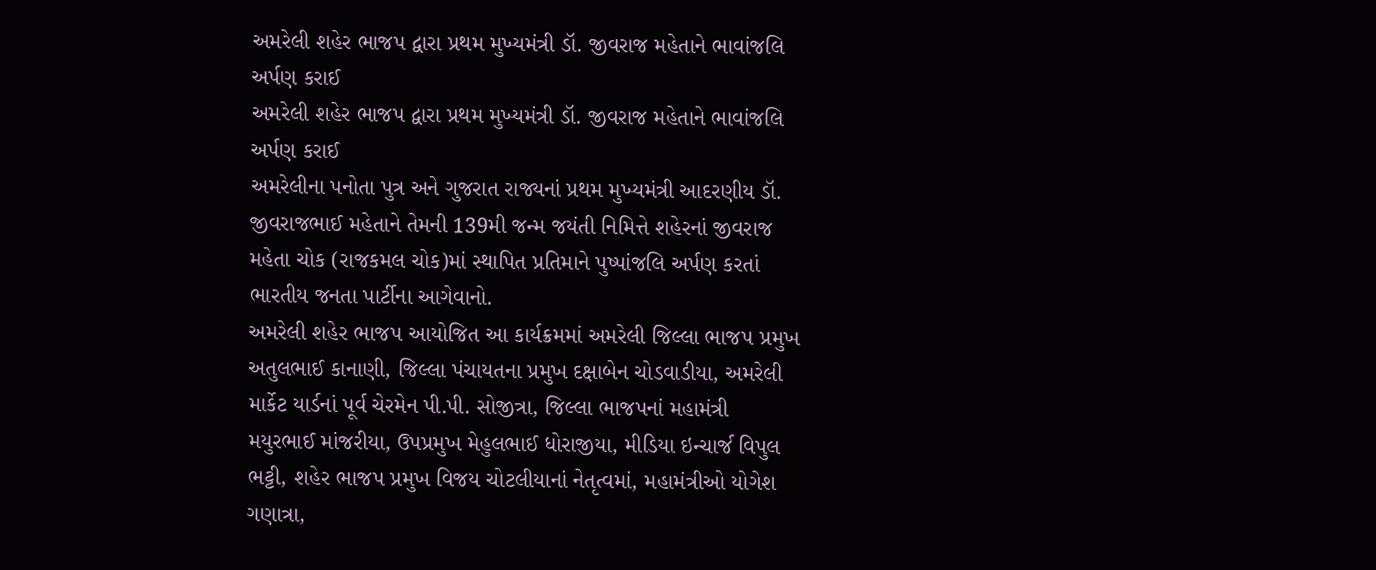અમરેલી શહેર ભાજપ દ્વારા પ્રથમ મુખ્યમંત્રી ડૉ. જીવરાજ મહેતાને ભાવાંજલિ અર્પણ કરાઈ
અમરેલી શહેર ભાજપ દ્વારા પ્રથમ મુખ્યમંત્રી ડૉ. જીવરાજ મહેતાને ભાવાંજલિ અર્પણ કરાઈ
અમરેલીના પનોતા પુત્ર અને ગુજરાત રાજ્યનાં પ્રથમ મુખ્યમંત્રી આદરણીય ડૉ. જીવરાજભાઈ મહેતાને તેમની 139મી જન્મ જયંતી નિમિત્તે શહેરનાં જીવરાજ મહેતા ચોક (રાજકમલ ચોક)માં સ્થાપિત પ્રતિમાને પુષ્પાંજલિ અર્પણ કરતાં ભારતીય જનતા પાર્ટીના આગેવાનો.
અમરેલી શહેર ભાજપ આયોજિત આ કાર્યક્રમમાં અમરેલી જિલ્લા ભાજપ પ્રમુખ અતુલભાઈ કાનાણી, જિલ્લા પંચાયતના પ્રમુખ દક્ષાબેન ચોડવાડીયા, અમરેલી માર્કેટ યાર્ડનાં પૂર્વ ચેરમેન પી.પી. સોજીત્રા, જિલ્લા ભાજપનાં મહામંત્રી મયુરભાઈ માંજરીયા, ઉપપ્રમુખ મેહુલભાઈ ધોરાજીયા, મીડિયા ઇન્ચાર્જ વિપુલ ભટ્ટી, શહેર ભાજપ પ્રમુખ વિજય ચોટલીયાનાં નેતૃત્વમાં, મહામંત્રીઓ યોગેશ ગણાત્રા,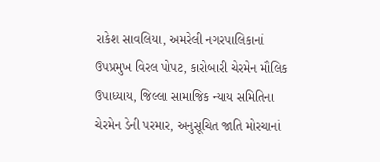રાકેશ સાવલિયા, અમરેલી નગરપાલિકાનાં ઉપપ્રમુખ વિરલ પોપટ, કારોબારી ચેરમેન મૌલિક ઉપાધ્યાય, જિલ્લા સામાજિક ન્યાય સમિતિના ચેરમેન ડેની પરમાર, અનુસૂચિત જાતિ મોરચાનાં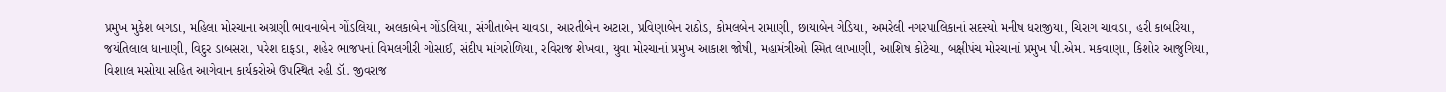પ્રમુખ મુકેશ બગડા, મહિલા મોરચાના અગ્રણી ભાવનાબેન ગોંડલિયા, અલકાબેન ગોંડલિયા, સંગીતાબેન ચાવડા, આરતીબેન અટારા, પ્રવિણાબેન રાઠોડ, કોમલબેન રામાણી, છાયાબેન ગેડિયા, અમરેલી નગરપાલિકાનાં સદસ્યો મનીષ ધરાજીયા, ચિરાગ ચાવડા, હરી કાબરિયા, જયંતિલાલ ધાનાણી, વિદુર ડાબસરા, પરેશ દાફડા, શહેર ભાજપનાં વિમલગીરી ગોસાઈ, સંદીપ માંગરોળિયા, રવિરાજ શેખવા, યુવા મોરચાનાં પ્રમુખ આકાશ જોષી, મહામંત્રીઓ સ્મિત લાખાણી, આશિષ કોટેચા, બક્ષીપંચ મોરચાનાં પ્રમુખ પી.એમ. મકવાણા, કિશોર આજુગિયા, વિશાલ મસોયા સહિત આગેવાન કાર્યકરોએ ઉપસ્થિત રહી ડૉ. જીવરાજ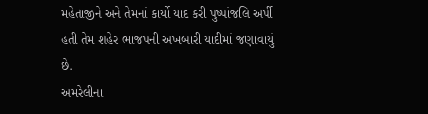મહેતાજીને અને તેમનાં કાર્યો યાદ કરી પુષ્પાંજલિ અર્પી હતી તેમ શહેર ભાજપની અખબારી યાદીમાં જણાવાયું છે.
અમરેલીના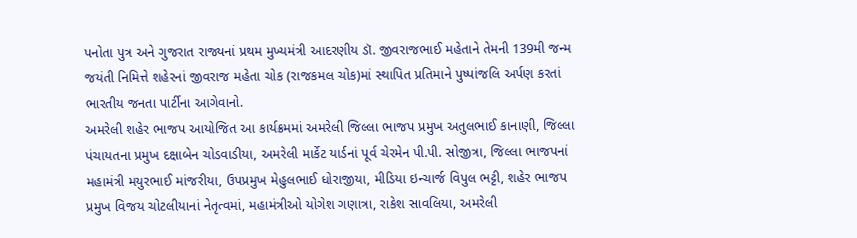પનોતા પુત્ર અને ગુજરાત રાજ્યનાં પ્રથમ મુખ્યમંત્રી આદરણીય ડૉ. જીવરાજભાઈ મહેતાને તેમની 139મી જન્મ જયંતી નિમિત્તે શહેરનાં જીવરાજ મહેતા ચોક (રાજકમલ ચોક)માં સ્થાપિત પ્રતિમાને પુષ્પાંજલિ અર્પણ કરતાં ભારતીય જનતા પાર્ટીના આગેવાનો.
અમરેલી શહેર ભાજપ આયોજિત આ કાર્યક્રમમાં અમરેલી જિલ્લા ભાજપ પ્રમુખ અતુલભાઈ કાનાણી, જિલ્લા પંચાયતના પ્રમુખ દક્ષાબેન ચોડવાડીયા, અમરેલી માર્કેટ યાર્ડનાં પૂર્વ ચેરમેન પી.પી. સોજીત્રા, જિલ્લા ભાજપનાં મહામંત્રી મયુરભાઈ માંજરીયા, ઉપપ્રમુખ મેહુલભાઈ ધોરાજીયા, મીડિયા ઇન્ચાર્જ વિપુલ ભટ્ટી, શહેર ભાજપ પ્રમુખ વિજય ચોટલીયાનાં નેતૃત્વમાં, મહામંત્રીઓ યોગેશ ગણાત્રા, રાકેશ સાવલિયા, અમરેલી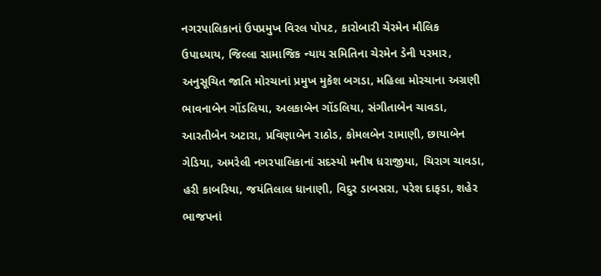નગરપાલિકાનાં ઉપપ્રમુખ વિરલ પોપટ, કારોબારી ચેરમેન મૌલિક ઉપાધ્યાય, જિલ્લા સામાજિક ન્યાય સમિતિના ચેરમેન ડેની પરમાર, અનુસૂચિત જાતિ મોરચાનાં પ્રમુખ મુકેશ બગડા, મહિલા મોરચાના અગ્રણી ભાવનાબેન ગોંડલિયા, અલકાબેન ગોંડલિયા, સંગીતાબેન ચાવડા, આરતીબેન અટારા, પ્રવિણાબેન રાઠોડ, કોમલબેન રામાણી, છાયાબેન ગેડિયા, અમરેલી નગરપાલિકાનાં સદસ્યો મનીષ ધરાજીયા, ચિરાગ ચાવડા, હરી કાબરિયા, જયંતિલાલ ધાનાણી, વિદુર ડાબસરા, પરેશ દાફડા, શહેર ભાજપનાં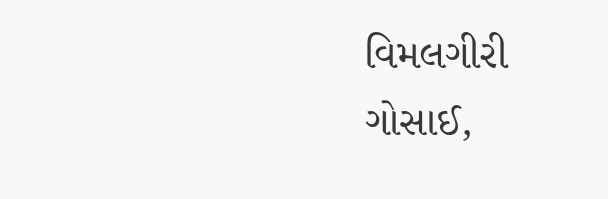વિમલગીરી ગોસાઈ,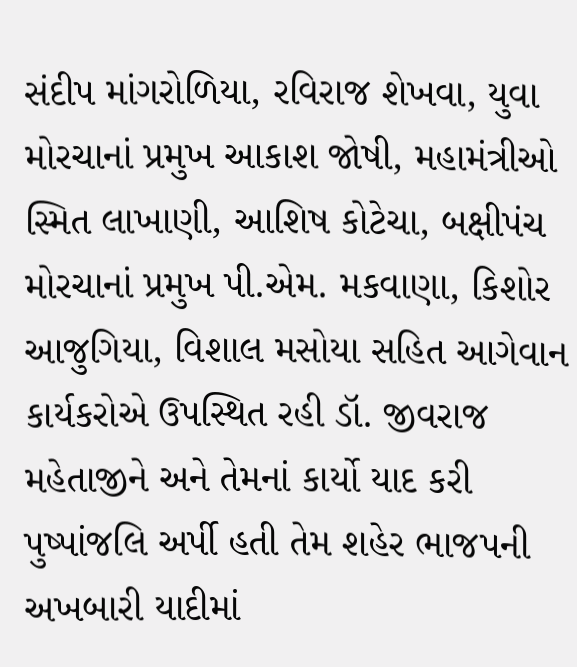સંદીપ માંગરોળિયા, રવિરાજ શેખવા, યુવા મોરચાનાં પ્રમુખ આકાશ જોષી, મહામંત્રીઓ સ્મિત લાખાણી, આશિષ કોટેચા, બક્ષીપંચ મોરચાનાં પ્રમુખ પી.એમ. મકવાણા, કિશોર આજુગિયા, વિશાલ મસોયા સહિત આગેવાન કાર્યકરોએ ઉપસ્થિત રહી ડૉ. જીવરાજ મહેતાજીને અને તેમનાં કાર્યો યાદ કરી પુષ્પાંજલિ અર્પી હતી તેમ શહેર ભાજપની અખબારી યાદીમાં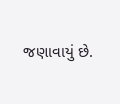જણાવાયું છે.